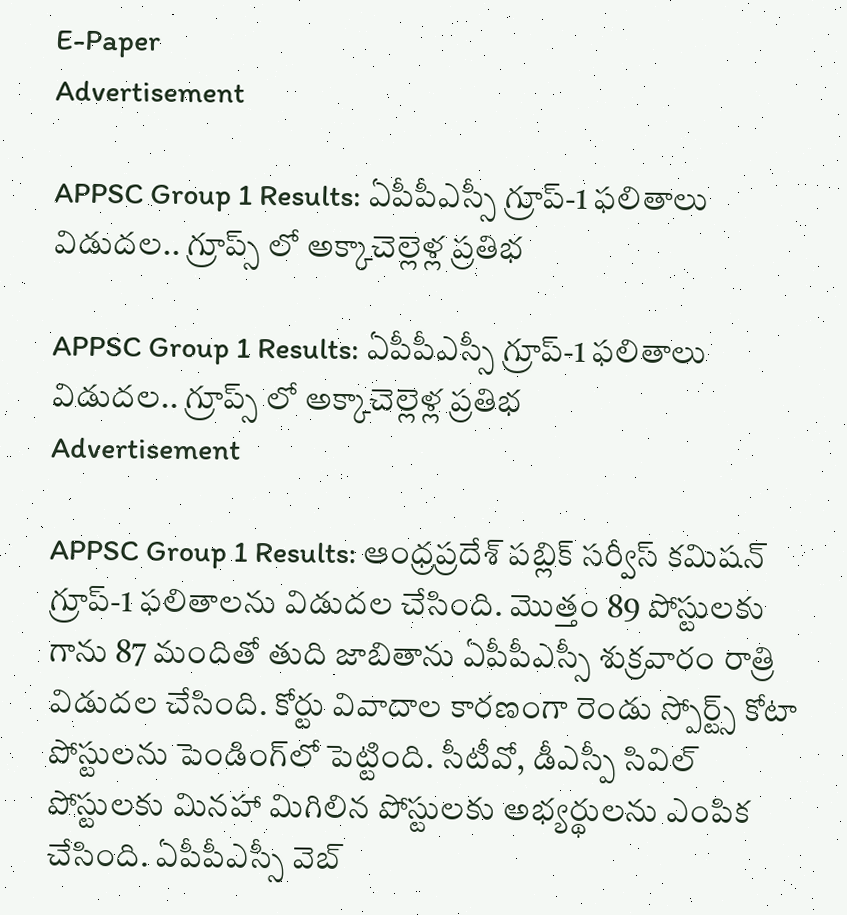E-Paper
Advertisement

APPSC Group 1 Results: ఏపీపీఎస్సీ గ్రూప్-1 ఫలితాలు విడుదల.. గ్రూప్స్ లో అక్కాచెల్లెళ్ల ప్రతిభ

APPSC Group 1 Results: ఏపీపీఎస్సీ గ్రూప్-1 ఫలితాలు విడుదల.. గ్రూప్స్ లో అక్కాచెల్లెళ్ల ప్రతిభ
Advertisement

APPSC Group 1 Results: ఆంధ్రప్రదేశ్ పబ్లిక్ సర్వీస్ కమిషన్ గ్రూప్-1 ఫలితాలను విడుదల చేసింది. మొత్తం 89 పోస్టులకు గాను 87 మందితో తుది జాబితాను ఏపీపీఎస్సీ శుక్రవారం రాత్రి విడుదల చేసింది. కోర్టు వివాదాల కారణంగా రెండు స్పోర్ట్స్ కోటా పోస్టులను పెండింగ్‌లో పెట్టింది. సీటీవో, డీఎస్పీ సివిల్‌ పోస్టులకు మినహా మిగిలిన పోస్టులకు అభ్యర్థులను ఎంపిక చేసింది. ఏపీపీఎస్సీ వెబ్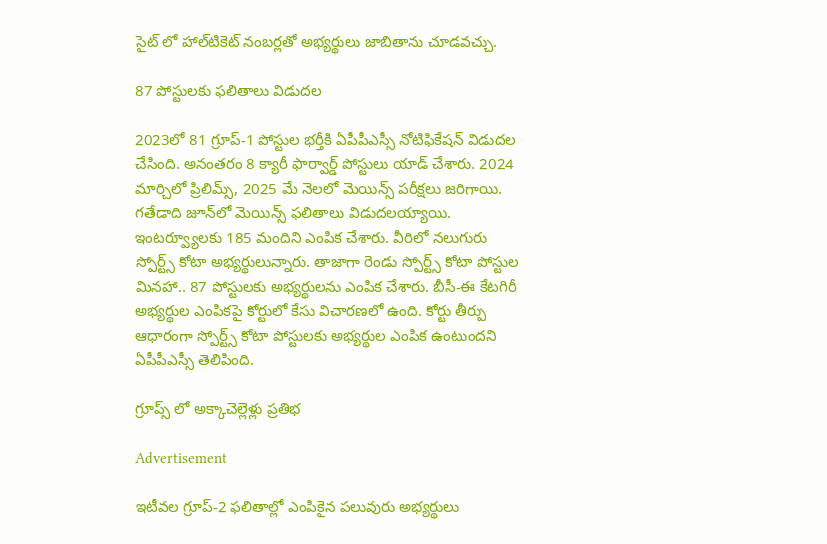సైట్ లో హాల్‌టికెట్‌ నంబర్లతో అభ్యర్థులు జాబితాను చూడవచ్చు.

87 పోస్టులకు ఫలితాలు విడుదల

2023లో 81 గ్రూప్‌-1 పోస్టుల భర్తీకి ఏపీపీఎస్సీ నోటిఫికేషన్‌ విడుదల చేసింది. అనంతరం 8 క్యారీ ఫార్వార్డ్‌ పోస్టులు యాడ్ చేశారు. 2024 మార్చిలో ప్రిలిమ్స్‌, 2025 మే నెలలో మెయిన్స్‌ పరీక్షలు జరిగాయి. గతేడాది జూన్‌లో మెయిన్స్ ఫలితాలు విడుదలయ్యాయి. ఇంటర్వ్యూలకు 185 మందిని ఎంపిక చేశారు. వీరిలో నలుగురు స్పోర్ట్స్ కోటా అభ్యర్థులున్నారు. తాజాగా రెండు స్పోర్ట్స్ కోటా పోస్టుల మినహా.. 87 పోస్టులకు అభ్యర్థులను ఎంపిక చేశారు. బీసీ-ఈ కేటగిరీ అభ్యర్థుల ఎంపికపై కోర్టులో కేసు విచారణలో ఉంది. కోర్టు తీర్పు ఆధారంగా స్పోర్ట్స్ కోటా పోస్టులకు అభ్యర్థుల ఎంపిక ఉంటుందని ఏపీపీఎస్సీ తెలిపింది.

గ్రూప్స్ లో అక్కాచెల్లెళ్లు ప్రతిభ

Advertisement

ఇటీవల గ్రూప్‌-2 ఫలితాల్లో ఎంపికైన పలువురు అభ్యర్థులు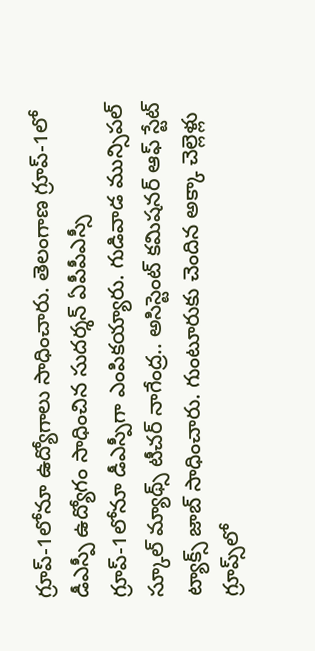గ్రూప్‌-1లోనూ ఉద్యోగాలు సాధించారు. తెలంగాణ గ్రూప్‌-1లో డీఎస్పీ ఉద్యోగం సాధించిన సుదర్శన్‌ ఏపీపీఎస్సీ గ్రూప్‌-1లోనూ డీఎస్పీగా ఎంపికయ్యారు. గుడివాడ మున్సిపల్‌ స్కూల్ మ్యాథ్స్ టీచర్ నాగేంద్ర.. అసిస్టెంట్‌ కమిషనర్‌ ఆఫ్‌ స్టేట్‌ ట్యాక్స్‌ జాబ్ సాధించారు. గుంటూరుకు చెందిన అక్కా చెల్లెళ్లు గ్రూప్స్‌లో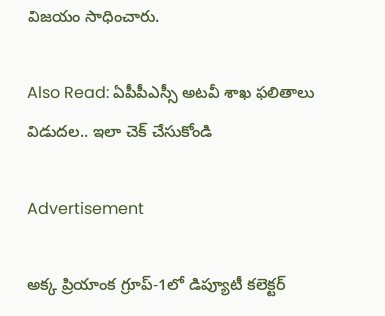విజయం సాధించారు.

Also Read: ఏపీపీఎస్సీ అటవీ శాఖ ఫలితాలు విడుదల.. ఇలా చెక్ చేసుకోండి

Advertisement

అక్క ప్రియాంక గ్రూప్‌-1లో డిప్యూటీ కలెక్టర్‌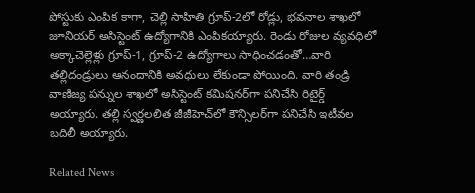పోస్టుకు ఎంపిక కాగా, చెల్లి సాహితి గ్రూప్‌-2లో రోడ్లు, భవనాల శాఖలో జూనియర్‌ అసిస్టెంట్ ఉద్యోగానికి ఎంపికయ్యారు. రెండు రోజుల వ్యవధిలో అక్కాచెల్లెళ్లు గ్రూప్-1, గ్రూప్-2 ఉద్యోగాలు సాధించడంతో…వారి తల్లిదండ్రులు ఆనందానికి అవధులు లేకుండా పోయింది. వారి తండ్రి వాణిజ్య పన్నుల శాఖలో అసిస్టెంట్ కమిషనర్‌గా పనిచేసి రిటైర్డ్ అయ్యారు. తల్లి స్వర్ణలలిత జీజీహెచ్‌లో కౌన్సిలర్‌గా పనిచేసి ఇటీవల బదిలీ అయ్యారు.

Related News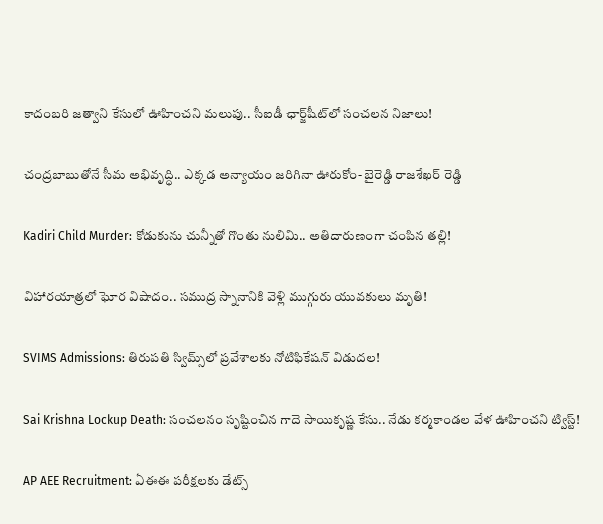కాదంబరి జత్వాని కేసులో ఊహించని మలుపు.. సీఐడీ ఛార్జ్‌షీట్‌లో సంచలన నిజాలు!

చంద్రబాబుతోనే సీమ అభివృద్ధి.. ఎక్కడ అన్యాయం జరిగినా ఊరుకోం- బైరెడ్డి రాజశేఖర్ రెడ్డి

Kadiri Child Murder: కోడుకును చున్నీతో గొంతు నులిమి.. అతిదారుణంగా చంపిన తల్లి!

విహారయాత్రలో ఘోర విషాదం.. సముద్ర స్నానానికి వెళ్లి ముగ్గురు యువకులు మృతి!

SVIMS Admissions: తిరుపతి స్విమ్స్‌లో ప్రవేశాలకు నోటిఫికేషన్ విడుదల!

Sai Krishna Lockup Death: సంచలనం సృష్టించిన గాదె సాయికృష్ణ కేసు.. నేడు కర్మకాండల వేళ ఊహించని ట్విస్ట్!

AP AEE Recruitment: ఏఈఈ పరీక్షలకు డేట్స్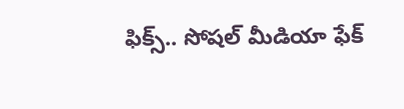ఫిక్స్.. సోషల్ మీడియా ఫేక్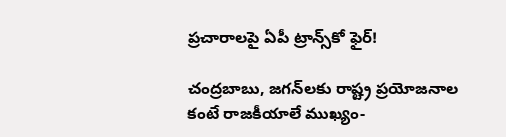ప్రచారాలపై ఏపీ ట్రాన్స్‌కో ఫైర్!

చంద్రబాబు, జగన్‌లకు రాష్ట్ర ప్రయోజనాల కంటే రాజకీయాలే ముఖ్యం-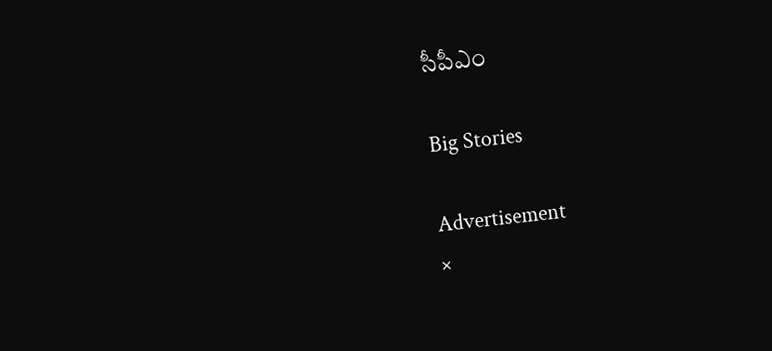సీపీఎం

Big Stories

Advertisement
×